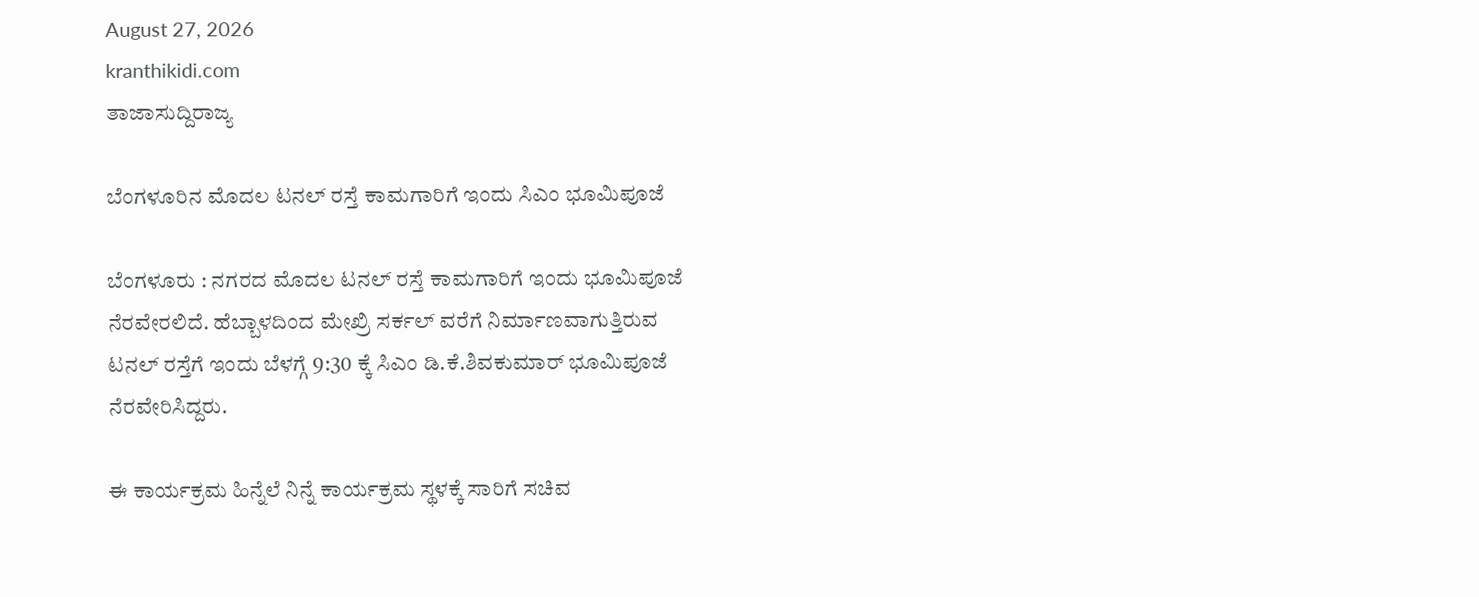August 27, 2026
kranthikidi.com
ತಾಜಾಸುದ್ದಿರಾಜ್ಯ

ಬೆಂಗಳೂರಿನ ಮೊದಲ ಟನಲ್‌ ರಸ್ತೆ ಕಾಮಗಾರಿಗೆ ಇಂದು ಸಿಎಂ ಭೂಮಿಪೂಜೆ

ಬೆಂಗಳೂರು : ನಗರದ ಮೊದಲ ಟನಲ್ ರಸ್ತೆ ಕಾಮಗಾರಿಗೆ ಇಂದು ಭೂಮಿಪೂಜೆ ನೆರವೇರಲಿದೆ. ಹೆಬ್ಬಾಳದಿಂದ ಮೇಖ್ರಿ ಸರ್ಕಲ್ ವರೆಗೆ ನಿರ್ಮಾಣವಾಗುತ್ತಿರುವ ಟನಲ್ ರಸ್ತೆಗೆ ಇಂದು ಬೆಳಗ್ಗೆ 9:30 ಕ್ಕೆ ಸಿಎಂ ಡಿ.ಕೆ.ಶಿವಕುಮಾರ್ ಭೂಮಿಪೂಜೆ ನೆರವೇರಿಸಿದ್ದರು.

ಈ ಕಾರ್ಯಕ್ರಮ ಹಿನ್ನೆಲೆ ನಿನ್ನೆ ಕಾರ್ಯಕ್ರಮ ಸ್ಥಳಕ್ಕೆ ಸಾರಿಗೆ ಸಚಿವ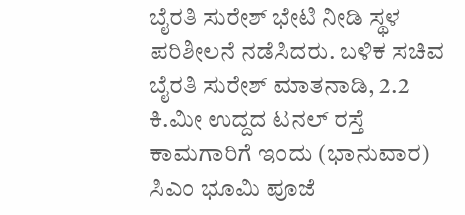ಬೈರತಿ ಸುರೇಶ್ ಭೇಟಿ ನೀಡಿ ಸ್ಥಳ ಪರಿಶೀಲನೆ ನಡೆಸಿದರು. ಬಳಿಕ ಸಚಿವ ಬೈರತಿ ಸುರೇಶ್ ಮಾತನಾಡಿ, 2.2 ಕಿ.ಮೀ ಉದ್ದದ ಟನಲ್ ರಸ್ತೆ ಕಾಮಗಾರಿಗೆ ಇಂದು (ಭಾನುವಾರ) ಸಿಎಂ ಭೂಮಿ ಪೂಜೆ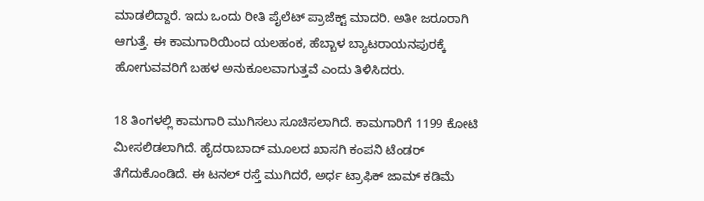ಮಾಡಲಿದ್ದಾರೆ. ಇದು ಒಂದು ರೀತಿ ಪೈಲೆಟ್ ಪ್ರಾಜೆಕ್ಟ್ ಮಾದರಿ. ಅತೀ ಜರೂರಾಗಿ ಆಗುತ್ತೆ. ಈ ಕಾಮಗಾರಿಯಿಂದ ಯಲಹಂಕ, ಹೆಬ್ಬಾಳ ಬ್ಯಾಟರಾಯನಪುರಕ್ಕೆ ಹೋಗುವವರಿಗೆ ಬಹಳ ಅನುಕೂಲವಾಗುತ್ತವೆ ಎಂದು ತಿಳಿಸಿದರು.

18 ತಿಂಗಳಲ್ಲಿ ಕಾಮಗಾರಿ ಮುಗಿಸಲು ಸೂಚಿಸಲಾಗಿದೆ. ಕಾಮಗಾರಿಗೆ 1199 ಕೋಟಿ ಮೀಸಲಿಡಲಾಗಿದೆ. ಹೈದರಾಬಾದ್ ಮೂಲದ ಖಾಸಗಿ ಕಂಪನಿ ಟೆಂಡರ್ ತೆಗೆದುಕೊಂಡಿದೆ. ಈ ಟನಲ್ ರಸ್ತೆ ಮುಗಿದರೆ, ಅರ್ಧ ಟ್ರಾಫಿಕ್ ಜಾಮ್ ಕಡಿಮೆ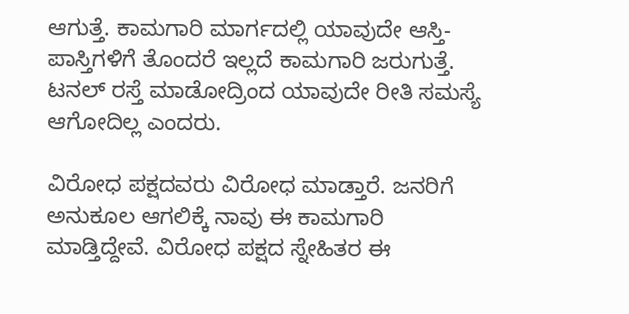ಆಗುತ್ತೆ. ಕಾಮಗಾರಿ ಮಾರ್ಗದಲ್ಲಿ ಯಾವುದೇ ಆಸ್ತಿ-ಪಾಸ್ತಿಗಳಿಗೆ ತೊಂದರೆ ಇಲ್ಲದೆ ಕಾಮಗಾರಿ ಜರುಗುತ್ತೆ. ಟನಲ್ ರಸ್ತೆ ಮಾಡೋದ್ರಿಂದ ಯಾವುದೇ ರೀತಿ ಸಮಸ್ಯೆ ಆಗೋದಿಲ್ಲ ಎಂದರು.

ವಿರೋಧ ಪಕ್ಷದವರು ವಿರೋಧ ಮಾಡ್ತಾರೆ. ಜನರಿಗೆ ಅನುಕೂಲ ಆಗಲಿಕ್ಕೆ ನಾವು ಈ ಕಾಮಗಾರಿ ಮಾಡ್ತಿದ್ದೇವೆ. ವಿರೋಧ ಪಕ್ಷದ ಸ್ನೇಹಿತರ ಈ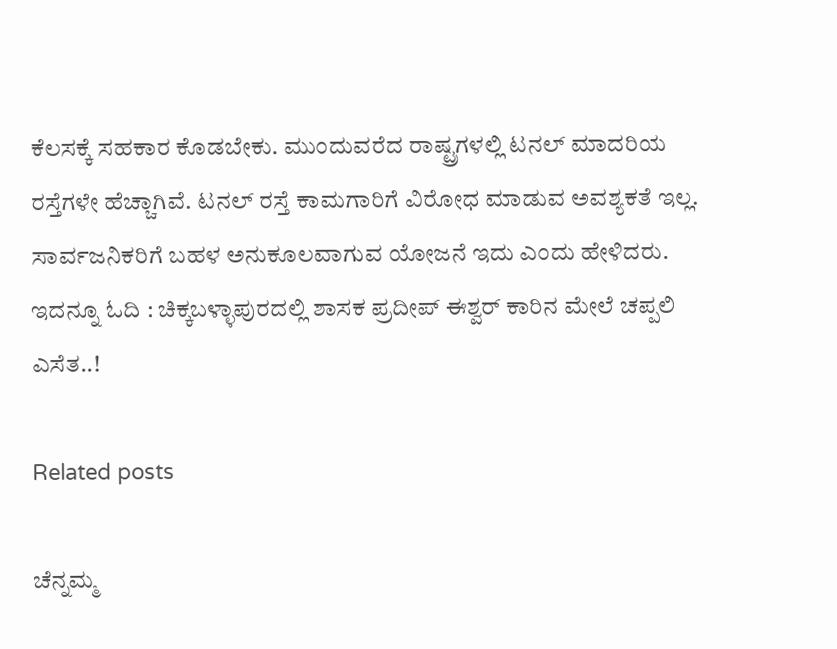ಕೆಲಸಕ್ಕೆ ಸಹಕಾರ ಕೊಡಬೇಕು. ಮುಂದುವರೆದ ರಾಷ್ಟ್ರಗಳಲ್ಲಿ ಟನಲ್ ಮಾದರಿಯ ರಸ್ತೆಗಳೇ ಹೆಚ್ಚಾಗಿವೆ. ಟನಲ್ ರಸ್ತೆ ಕಾಮಗಾರಿಗೆ ವಿರೋಧ ಮಾಡುವ ಅವಶ್ಯಕತೆ ಇಲ್ಲ. ಸಾರ್ವಜನಿಕರಿಗೆ ಬಹಳ ಅನುಕೂಲವಾಗುವ ಯೋಜನೆ ಇದು ಎಂದು ಹೇಳಿದರು. ಇದನ್ನೂ ಓದಿ : ಚಿಕ್ಕಬಳ್ಳಾಪುರದಲ್ಲಿ ಶಾಸಕ ಪ್ರದೀಪ್ ಈಶ್ವರ್ ಕಾರಿನ ಮೇಲೆ ಚಪ್ಪಲಿ ಎಸೆತ..!

Related posts

ಚೆನ್ನಮ್ಮ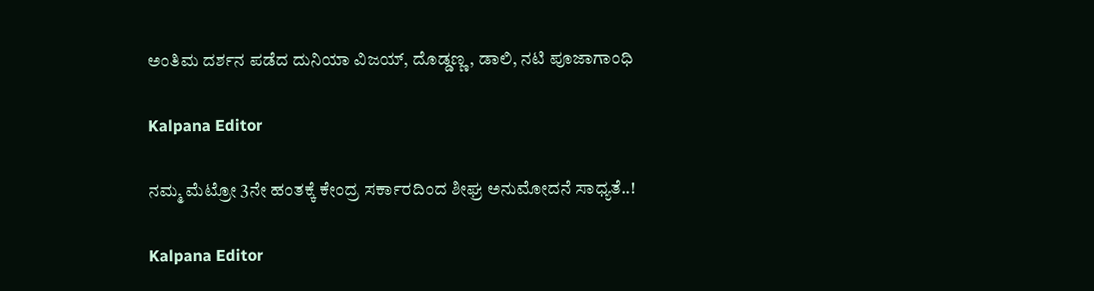ಅಂತಿಮ ದರ್ಶನ ಪಡೆದ ದುನಿಯಾ ವಿಜಯ್, ದೊಡ್ಡಣ್ಣ, ಡಾಲಿ, ನಟಿ ಪೂಜಾಗಾಂಧಿ

Kalpana Editor

ನಮ್ಮ ಮೆಟ್ರೋ 3ನೇ ಹಂತಕ್ಕೆ ಕೇಂದ್ರ ಸರ್ಕಾರದಿಂದ ಶೀಘ್ರ ಅನುಮೋದನೆ ಸಾಧ್ಯತೆ..!

Kalpana Editor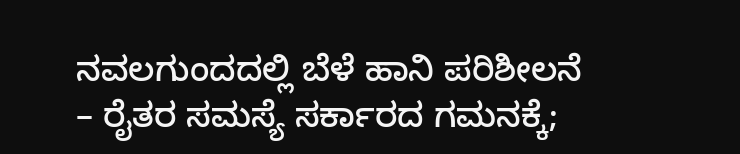ನವಲಗುಂದದಲ್ಲಿ ಬೆಳೆ ಹಾನಿ ಪರಿಶೀಲನೆ – ರೈತರ ಸಮಸ್ಯೆ ಸರ್ಕಾರದ ಗಮನಕ್ಕೆ;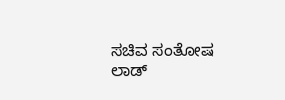ಸಚಿವ ಸಂತೋಷ ಲಾಡ್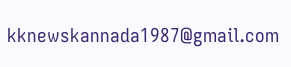kknewskannada1987@gmail.com